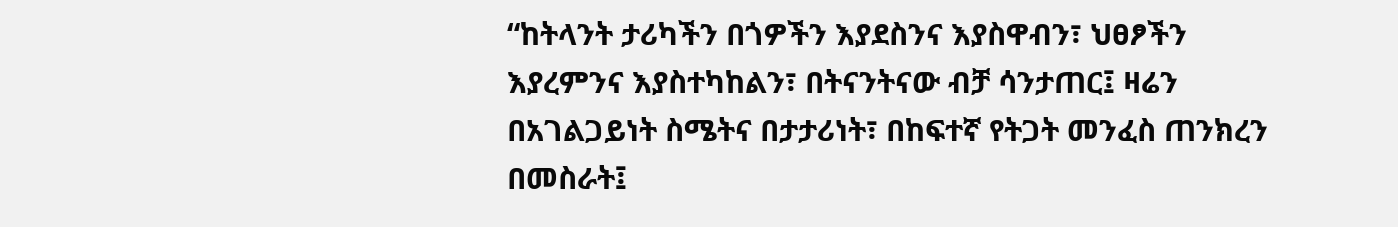“ከትላንት ታሪካችን በጎዎችን እያደስንና እያስዋብን፣ ህፀፆችን እያረምንና እያስተካከልን፣ በትናንትናው ብቻ ሳንታጠር፤ ዛሬን በአገልጋይነት ስሜትና በታታሪነት፣ በከፍተኛ የትጋት መንፈስ ጠንክረን በመስራት፤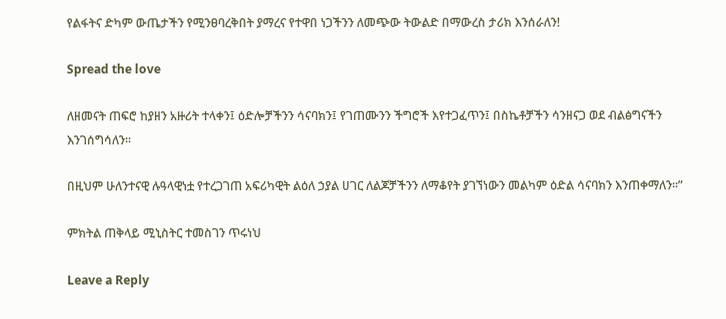የልፋትና ድካም ውጤታችን የሚንፀባረቅበት ያማረና የተዋበ ነጋችንን ለመጭው ትውልድ በማውረስ ታሪክ እንሰራለን!

Spread the love

ለዘመናት ጠፍሮ ከያዘን አዙሪት ተላቀን፤ ዕድሎቻችንን ሳናባክን፤ የገጠሙንን ችግሮች እየተጋፈጥን፤ በስኬቶቻችን ሳንዘናጋ ወደ ብልፅግናችን እንገሰግሳለን፡፡

በዚህም ሁለንተናዊ ሉዓላዊነቷ የተረጋገጠ አፍሪካዊት ልዕለ ኃያል ሀገር ለልጆቻችንን ለማቆየት ያገኘነውን መልካም ዕድል ሳናባክን እንጠቀማለን፡፡”

ምክትል ጠቅላይ ሚኒስትር ተመስገን ጥሩነህ

Leave a Reply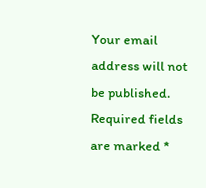Your email address will not be published. Required fields are marked *